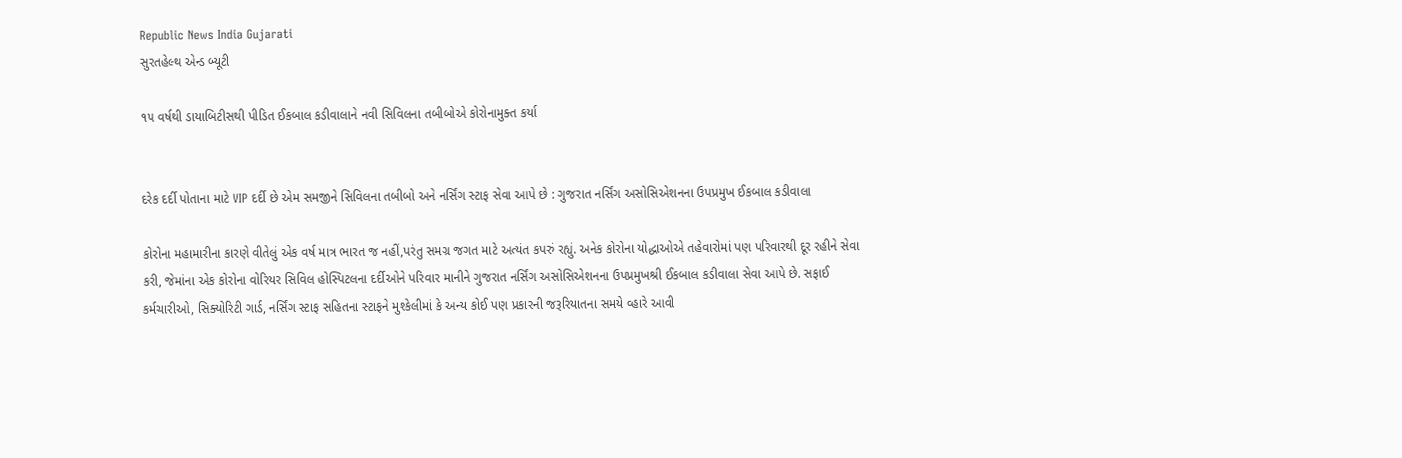Republic News India Gujarati
સુરતહેલ્થ એન્ડ બ્યૂટી

૧૫ વર્ષથી ડાયાબિટીસથી પીડિત ઈકબાલ કડીવાલાને નવી સિવિલના તબીબોએ કોરોનામુક્ત કર્યા


દરેક દર્દી પોતાના માટે VIP દર્દી છે એમ સમજીને સિવિલના તબીબો અને નર્સિંગ સ્ટાફ સેવા આપે છે : ગુજરાત નર્સિંગ અસોસિએશનના ઉપપ્રમુખ ઈકબાલ કડીવાલા

કોરોના મહામારીના કારણે વીતેલું એક વર્ષ માત્ર ભારત જ નહીં,પરંતુ સમગ્ર જગત માટે અત્યંત કપરું રહ્યું. અનેક કોરોના યોદ્ધાઓએ તહેવારોમાં પણ પરિવારથી દૂર રહીને સેવા કરી, જેમાંના એક કોરોના વોરિયર સિવિલ હોસ્પિટલના દર્દીઓને પરિવાર માનીને ગુજરાત નર્સિંગ અસોસિએશનના ઉપપ્રમુખશ્રી ઈકબાલ કડીવાલા સેવા આપે છે. સફાઈ કર્મચારીઓ, સિક્યોરિટી ગાર્ડ, નર્સિંગ સ્ટાફ સહિતના સ્ટાફને મુશ્કેલીમાં કે અન્ય કોઈ પણ પ્રકારની જરૂરિયાતના સમયે વ્હારે આવી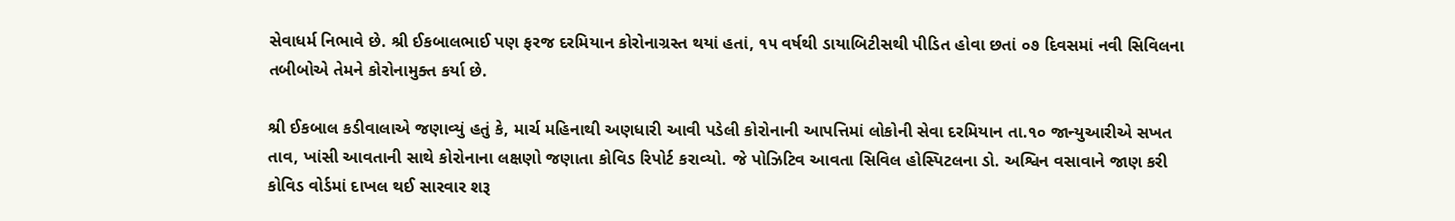સેવાધર્મ નિભાવે છે. શ્રી ઈકબાલભાઈ પણ ફરજ દરમિયાન કોરોનાગ્રસ્ત થયાં હતાં, ૧૫ વર્ષથી ડાયાબિટીસથી પીડિત હોવા છતાં ૦૭ દિવસમાં નવી સિવિલના તબીબોએ તેમને કોરોનામુક્ત કર્યા છે.

શ્રી ઈકબાલ કડીવાલાએ જણાવ્યું હતું કે, માર્ચ મહિનાથી અણધારી આવી પડેલી કોરોનાની આપત્તિમાં લોકોની સેવા દરમિયાન તા.૧૦ જાન્યુઆરીએ સખત તાવ, ખાંસી આવતાની સાથે કોરોનાના લક્ષણો જણાતા કોવિડ રિપોર્ટ કરાવ્યો. જે પોઝિટિવ આવતા સિવિલ હોસ્પિટલના ડો. અશ્વિન વસાવાને જાણ કરી કોવિડ વોર્ડમાં દાખલ થઈ સારવાર શરૂ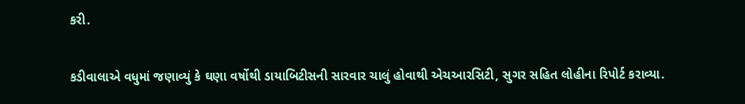કરી.

કડીવાલાએ વધુમાં જણાવ્યું કે ઘણા વર્ષોથી ડાયાબિટીસની સારવાર ચાલું હોવાથી એચઆરસિટી, સુગર સહિત લોહીના રિપોર્ટ કરાવ્યા.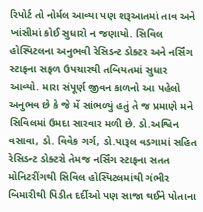રિપોર્ટ તો નોર્મલ આવ્યા પણ શરૂઆતમાં તાવ અને ખાંસીમાં કોઈ સુધારો ન જણાયો. સિવિલ હોસ્પિટલના અનુભવી રેસિડન્ટ ડોક્ટર અને નર્સિંગ સ્ટાફના સફળ ઉપચારથી તબિયતમાં સુધાર આવ્યો. મારા સંપૂર્ણ જીવન કાળનો આ પહેલો અનુભવ છે કે જે મેં સાંભળ્યું હતું તે જ પ્રમાણે મને સિવિલમાં ઉમદા સારવાર મળી છે. ડો.અશ્વિન વસાવા, ડો. વિવેક ગર્ગ, ડો.પારૂલ વડગામાં સહિત રેસિડન્ટ ડોક્ટરો તેમજ નર્સિંગ સ્ટાફના સતત મોનિટરીંગથી સિવિલ હોસ્પિટલમાંથી ગંભીર બિમારીથી પિડીત દર્દીઓ પણ સાજા થઈને પોતાના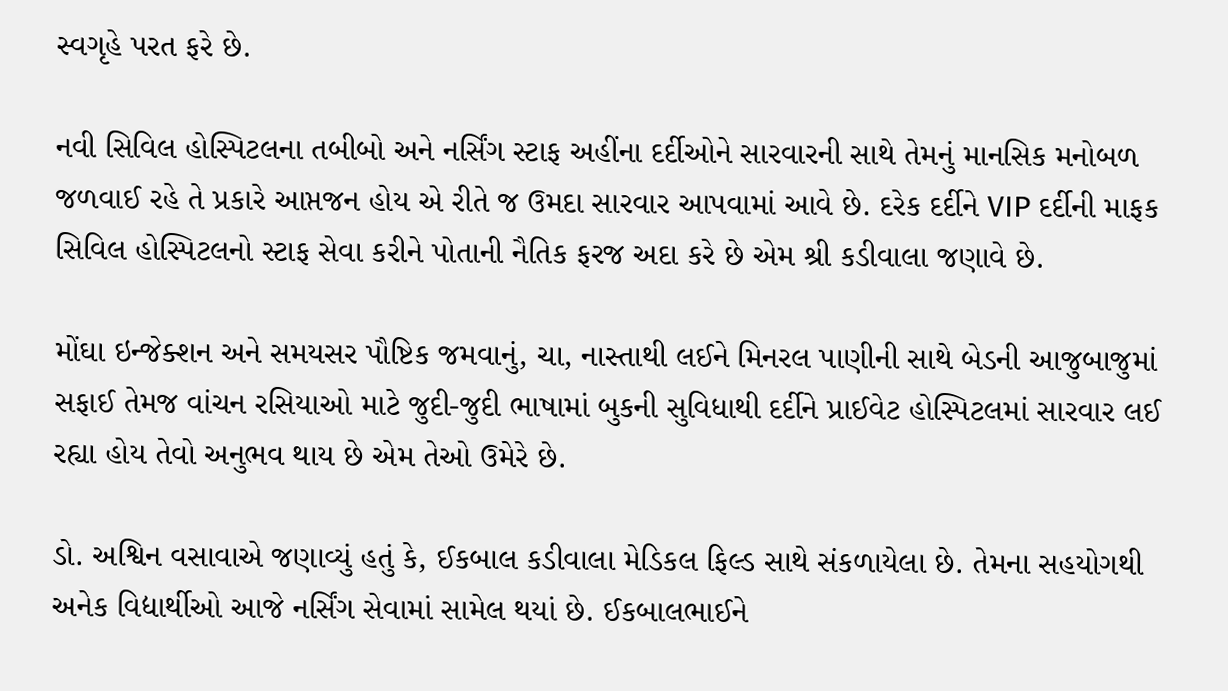સ્વગૃહે પરત ફરે છે.

નવી સિવિલ હોસ્પિટલના તબીબો અને નર્સિંગ સ્ટાફ અહીંના દર્દીઓને સારવારની સાથે તેમનું માનસિક મનોબળ જળવાઈ રહે તે પ્રકારે આપ્તજન હોય એ રીતે જ ઉમદા સારવાર આપવામાં આવે છે. દરેક દર્દીને VIP દર્દીની માફક સિવિલ હોસ્પિટલનો સ્ટાફ સેવા કરીને પોતાની નૈતિક ફરજ અદા કરે છે એમ શ્રી કડીવાલા જણાવે છે.

મોંઘા ઇન્જેક્શન અને સમયસર પૌષ્ટિક જમવાનું, ચા, નાસ્તાથી લઈને મિનરલ પાણીની સાથે બેડની આજુબાજુમાં સફાઈ તેમજ વાંચન રસિયાઓ માટે જુદી-જુદી ભાષામાં બુકની સુવિધાથી દર્દીને પ્રાઈવેટ હોસ્પિટલમાં સારવાર લઈ રહ્યા હોય તેવો અનુભવ થાય છે એમ તેઓ ઉમેરે છે.

ડો. અશ્વિન વસાવાએ જણાવ્યું હતું કે, ઈકબાલ કડીવાલા મેડિકલ ફિલ્ડ સાથે સંકળાયેલા છે. તેમના સહયોગથી અનેક વિદ્યાર્થીઓ આજે નર્સિંગ સેવામાં સામેલ થયાં છે. ઈકબાલભાઈને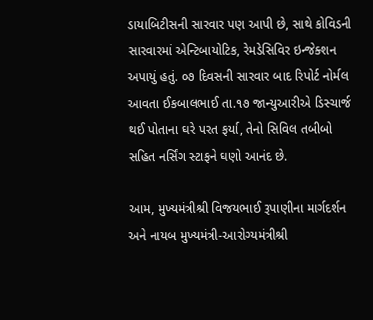ડાયાબિટીસની સારવાર પણ આપી છે, સાથે કોવિડની સારવારમાં એન્ટિબાયોટિક, રેમડેસિવિર ઇન્જેક્શન અપાયું હતું. ૦૭ દિવસની સારવાર બાદ રિપોર્ટ નોર્મલ આવતા ઈકબાલભાઈ તા.૧૭ જાન્યુઆરીએ ડિસ્ચાર્જ થઈ પોતાના ઘરે પરત ફર્યા, તેનો સિવિલ તબીબો સહિત નર્સિંગ સ્ટાફને ઘણો આનંદ છે.

આમ, મુખ્યમંત્રીશ્રી વિજયભાઈ રૂપાણીના માર્ગદર્શન અને નાયબ મુખ્યમંત્રી-આરોગ્યમંત્રીશ્રી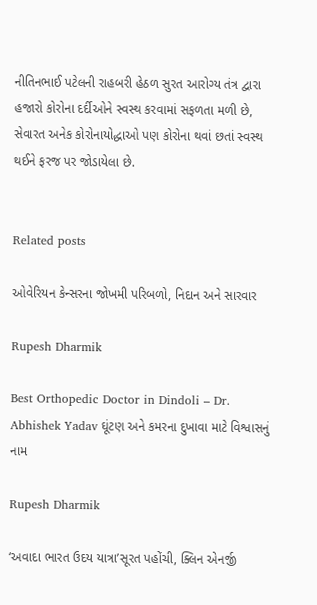નીતિનભાઈ પટેલની રાહબરી હેઠળ સુરત આરોગ્ય તંત્ર દ્વારા હજારો કોરોના દર્દીઓને સ્વસ્થ કરવામાં સફળતા મળી છે, સેવારત અનેક કોરોનાયોદ્ધાઓ પણ કોરોના થવાં છતાં સ્વસ્થ થઈને ફરજ પર જોડાયેલા છે.


Related posts

ઓવેરિયન કેન્સરના જોખમી પરિબળો, નિદાન અને સારવાર

Rupesh Dharmik

Best Orthopedic Doctor in Dindoli – Dr. Abhishek Yadav ઘૂંટણ અને કમરના દુખાવા માટે વિશ્વાસનું નામ

Rupesh Dharmik

‘અવાદા ભારત ઉદય યાત્રા’સૂરત પહોંચી, ક્લિન એનર્જી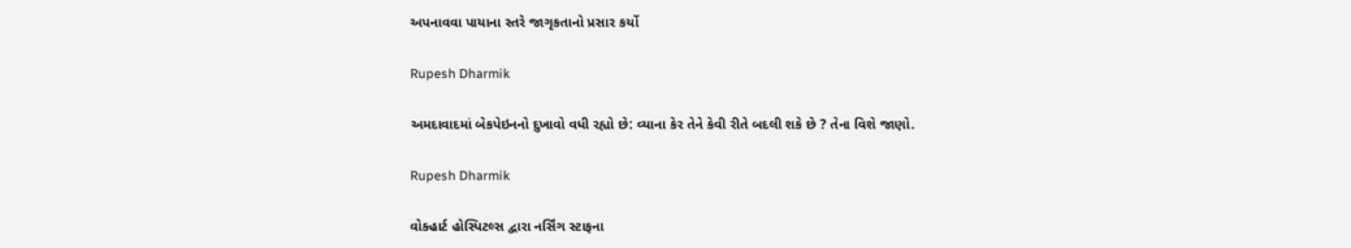અપનાવવા પાયાના સ્તરે જાગૃકતાનો પ્રસાર કર્યો

Rupesh Dharmik

અમદાવાદમાં બેકપેઇનનો દુખાવો વધી રહ્યો છે: વ્યાના કેર તેને કેવી રીતે બદલી શકે છે ? તેના વિશે જાણો.

Rupesh Dharmik

વોક્હાર્ટ હોસ્પિટલ્સ દ્વારા નર્સિંગ સ્ટાફના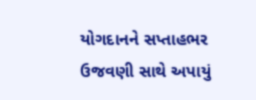યોગદાનને સપ્તાહભર ઉજવણી સાથે અપાયું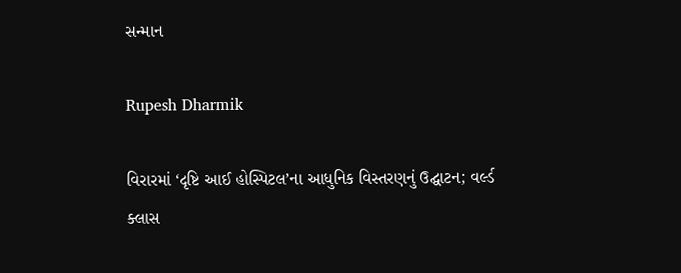સન્માન

Rupesh Dharmik

વિરારમાં ‘દૃષ્ટિ આઈ હોસ્પિટલ’ના આધુનિક વિસ્તરણનું ઉદ્ઘાટન; વર્લ્ડ ક્લાસ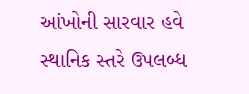આંખોની સારવાર હવે સ્થાનિક સ્તરે ઉપલબ્ધ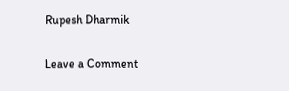Rupesh Dharmik

Leave a Comment